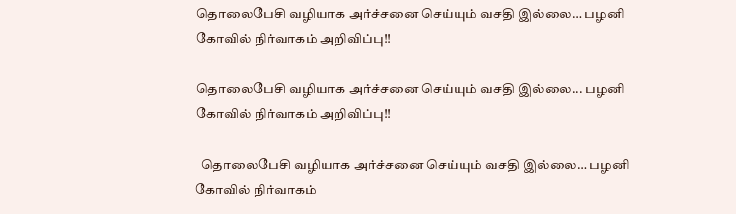தொலைபேசி வழியாக அர்ச்சனை செய்யும் வசதி இல்லை… பழனி கோவில் நிர்வாகம் அறிவிப்பு!!

தொலைபேசி வழியாக அர்ச்சனை செய்யும் வசதி இல்லை... பழனி கோவில் நிர்வாகம் அறிவிப்பு!!

  தொலைபேசி வழியாக அர்ச்சனை செய்யும் வசதி இல்லை… பழனி கோவில் நிர்வாகம்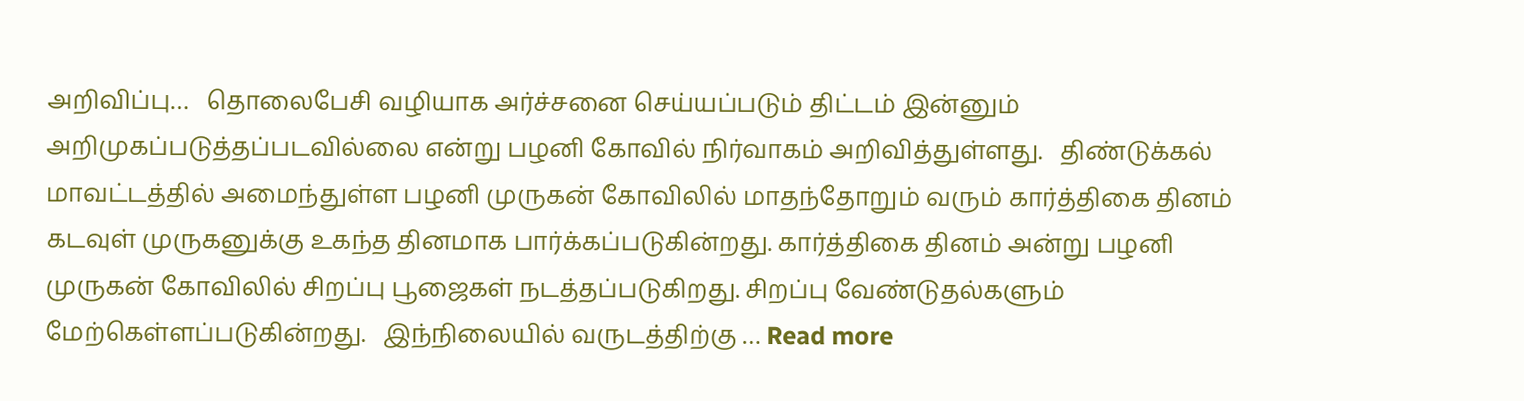அறிவிப்பு…   தொலைபேசி வழியாக அர்ச்சனை செய்யப்படும் திட்டம் இன்னும் அறிமுகப்படுத்தப்படவில்லை என்று பழனி கோவில் நிர்வாகம் அறிவித்துள்ளது.   திண்டுக்கல் மாவட்டத்தில் அமைந்துள்ள பழனி முருகன் கோவிலில் மாதந்தோறும் வரும் கார்த்திகை தினம் கடவுள் முருகனுக்கு உகந்த தினமாக பார்க்கப்படுகின்றது. கார்த்திகை தினம் அன்று பழனி முருகன் கோவிலில் சிறப்பு பூஜைகள் நடத்தப்படுகிறது. சிறப்பு வேண்டுதல்களும் மேற்கெள்ளப்படுகின்றது.   இந்நிலையில் வருடத்திற்கு … Read more